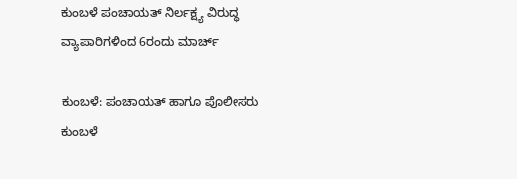ಕುಂಬಳೆ ಪಂಚಾಯತ್ ನಿರ್ಲಕ್ಷ್ಯ ವಿರುದ್ಧ ವ್ಯಾಪಾರಿಗಳಿಂದ 6ರಂದು ಮಾರ್ಚ್

ಕುಂಬಳೆ: ಪಂಚಾಯತ್ ಹಾಗೂ ಪೊಲೀಸರು ಕುಂಬಳೆ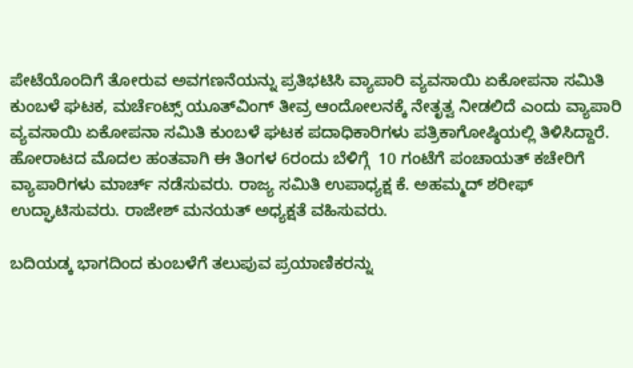ಪೇಟೆಯೊಂದಿಗೆ ತೋರುವ ಅವಗಣನೆಯನ್ನು ಪ್ರತಿಭಟಿಸಿ ವ್ಯಾಪಾರಿ ವ್ಯವಸಾಯಿ ಏಕೋಪನಾ ಸಮಿತಿ ಕುಂಬಳೆ ಘಟಕ, ಮರ್ಚೆಂಟ್ಸ್ ಯೂತ್‌ವಿಂಗ್ ತೀವ್ರ ಆಂದೋಲನಕ್ಕೆ ನೇತೃತ್ವ ನೀಡಲಿದೆ ಎಂದು ವ್ಯಾಪಾರಿ ವ್ಯವಸಾಯಿ ಏಕೋಪನಾ ಸಮಿತಿ ಕುಂಬಳೆ ಘಟಕ ಪದಾಧಿಕಾರಿಗಳು ಪತ್ರಿಕಾಗೋಷ್ಠಿಯಲ್ಲಿ ತಿಳಿಸಿದ್ದಾರೆ. ಹೋರಾಟದ ಮೊದಲ ಹಂತವಾಗಿ ಈ ತಿಂಗಳ 6ರಂದು ಬೆಳಿಗ್ಗೆ  10 ಗಂಟೆಗೆ ಪಂಚಾಯತ್ ಕಚೇರಿಗೆ ವ್ಯಾಪಾರಿಗಳು ಮಾರ್ಚ್ ನಡೆಸುವರು. ರಾಜ್ಯ ಸಮಿತಿ ಉಪಾಧ್ಯಕ್ಷ ಕೆ. ಅಹಮ್ಮದ್ ಶರೀಫ್ ಉದ್ಘಾಟಿಸುವರು. ರಾಜೇಶ್ ಮನಯತ್ ಅಧ್ಯಕ್ಷತೆ ವಹಿಸುವರು.

ಬದಿಯಡ್ಕ ಭಾಗದಿಂದ ಕುಂಬಳೆಗೆ ತಲುಪುವ ಪ್ರಯಾಣಿಕರನ್ನು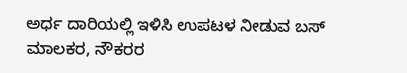ಅರ್ಧ ದಾರಿಯಲ್ಲಿ ಇಳಿಸಿ ಉಪಟಳ ನೀಡುವ ಬಸ್ ಮಾಲಕರ, ನೌಕರರ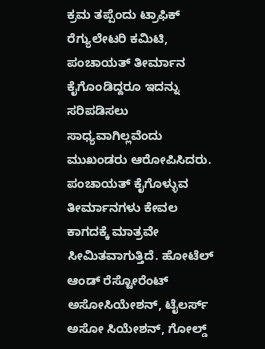ಕ್ರಮ ತಪ್ಪೆಂದು ಟ್ರಾಫಿಕ್ ರೆಗ್ಯುಲೇಟರಿ ಕಮಿಟಿ, ಪಂಚಾಯತ್ ತೀರ್ಮಾನ ಕೈಗೊಂಡಿದ್ದರೂ ಇದನ್ನು ಸರಿಪಡಿಸಲು ಸಾಧ್ಯವಾಗಿಲ್ಲವೆಂದು ಮುಖಂಡರು ಆರೋಪಿಸಿದರು. ಪಂಚಾಯತ್ ಕೈಗೊಳ್ಳುವ ತೀರ್ಮಾನಗಳು ಕೇವಲ ಕಾಗದಕ್ಕೆ ಮಾತ್ರವೇ ಸೀಮಿತವಾಗುತ್ತಿದೆ. ಹೋಟೆಲ್ ಆಂಡ್ ರೆಸ್ಟೋರೆಂಟ್ ಅಸೋಸಿಯೇಶನ್, ಟೈಲರ್ಸ್ ಅಸೋ ಸಿಯೇಶನ್, ಗೋಲ್ಡ್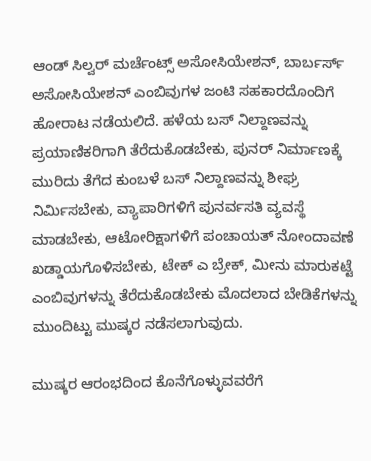ಆಂಡ್ ಸಿಲ್ವರ್ ಮರ್ಚೆಂಟ್ಸ್ ಅಸೋಸಿಯೇಶನ್, ಬಾರ್ಬರ್ಸ್ ಅಸೋಸಿಯೇಶನ್ ಎಂಬಿವುಗಳ ಜಂಟಿ ಸಹಕಾರದೊಂದಿಗೆ ಹೋರಾಟ ನಡೆಯಲಿದೆ. ಹಳೆಯ ಬಸ್ ನಿಲ್ದಾಣವನ್ನು ಪ್ರಯಾಣಿಕರಿಗಾಗಿ ತೆರೆದುಕೊಡಬೇಕು, ಪುನರ್ ನಿರ್ಮಾಣಕ್ಕೆ ಮುರಿದು ತೆಗೆದ ಕುಂಬಳೆ ಬಸ್ ನಿಲ್ದಾಣವನ್ನು ಶೀಘ್ರ ನಿರ್ಮಿಸಬೇಕು, ವ್ಯಾಪಾರಿಗಳಿಗೆ ಪುನರ್ವಸತಿ ವ್ಯವಸ್ಥೆ ಮಾಡಬೇಕು, ಆಟೋರಿಕ್ಷಾಗಳಿಗೆ ಪಂಚಾಯತ್ ನೋಂದಾವಣೆ ಖಡ್ಡಾಯಗೊಳಿಸಬೇಕು, ಟೇಕ್ ಎ ಬ್ರೇಕ್, ಮೀನು ಮಾರುಕಟ್ಟೆ ಎಂಬಿವುಗಳನ್ನು ತೆರೆದುಕೊಡಬೇಕು ಮೊದಲಾದ ಬೇಡಿಕೆಗಳನ್ನು ಮುಂದಿಟ್ಟು ಮುಷ್ಕರ ನಡೆಸಲಾಗುವುದು.

ಮುಷ್ಕರ ಆರಂಭದಿಂದ ಕೊನೆಗೊಳ್ಳುವವರೆಗೆ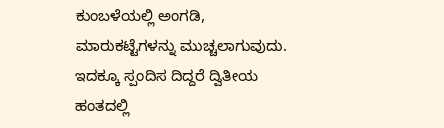ಕುಂಬಳೆಯಲ್ಲಿ ಅಂಗಡಿ, ಮಾರುಕಟ್ಟೆಗಳನ್ನು ಮುಚ್ಚಲಾಗುವುದು. ಇದಕ್ಕೂ ಸ್ಪಂದಿಸ ದಿದ್ದರೆ ದ್ವಿತೀಯ ಹಂತದಲ್ಲಿ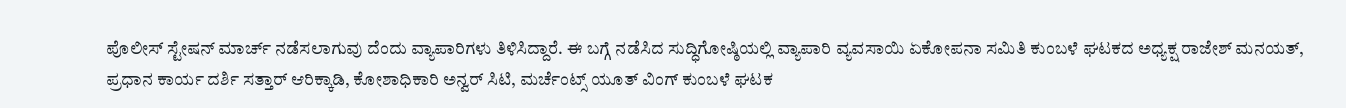ಪೊಲೀಸ್ ಸ್ಟೇಷನ್ ಮಾರ್ಚ್ ನಡೆಸಲಾಗುವು ದೆಂದು ವ್ಯಾಪಾರಿಗಳು ತಿಳಿಸಿದ್ದಾರೆ. ಈ ಬಗ್ಗೆ ನಡೆಸಿದ ಸುದ್ಧಿಗೋಷ್ಠಿಯಲ್ಲಿ ವ್ಯಾಪಾರಿ ವ್ಯವಸಾಯಿ ಏಕೋಪನಾ ಸಮಿತಿ ಕುಂಬಳೆ ಘಟಕದ ಅಧ್ಯಕ್ಷ ರಾಜೇಶ್ ಮನಯತ್, ಪ್ರಧಾನ ಕಾರ್ಯ ದರ್ಶಿ ಸತ್ತಾರ್ ಆರಿಕ್ಕಾಡಿ, ಕೋಶಾಧಿಕಾರಿ ಅನ್ವರ್ ಸಿಟಿ, ಮರ್ಚೆಂಟ್ಸ್ ಯೂತ್ ವಿಂಗ್ ಕುಂಬಳೆ ಘಟಕ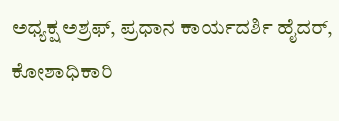ಅಧ್ಯಕ್ಷ ಅಶ್ರಫ್, ಪ್ರಧಾನ ಕಾರ್ಯದರ್ಶಿ ಹೈದರ್, ಕೋಶಾಧಿಕಾರಿ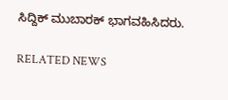ಸಿದ್ದಿಕ್ ಮುಬಾರಕ್ ಭಾಗವಹಿಸಿದರು.

RELATED NEWS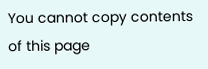You cannot copy contents of this page